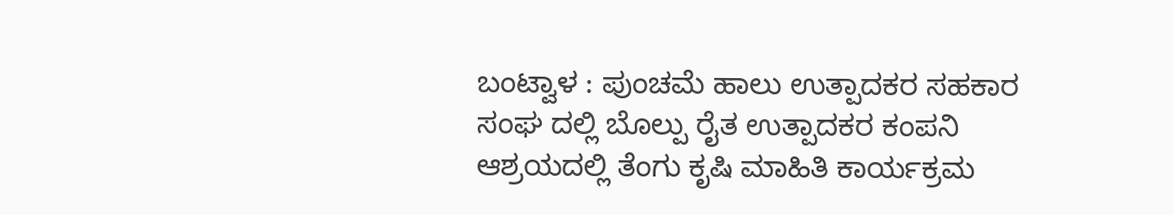ಬಂಟ್ವಾಳ : ಪುಂಚಮೆ ಹಾಲು ಉತ್ಪಾದಕರ ಸಹಕಾರ ಸಂಘ ದಲ್ಲಿ ಬೊಲ್ಪು ರೈತ ಉತ್ಪಾದಕರ ಕಂಪನಿ ಆಶ್ರಯದಲ್ಲಿ ತೆಂಗು ಕೃಷಿ ಮಾಹಿತಿ ಕಾರ್ಯಕ್ರಮ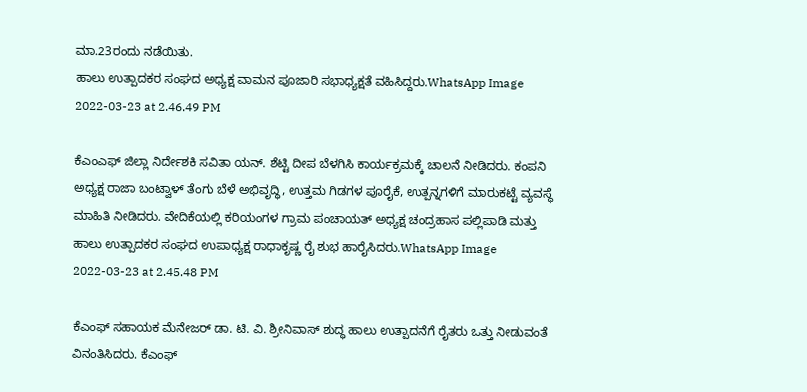ಮಾ.23ರಂದು ನಡೆಯಿತು.
ಹಾಲು ಉತ್ಪಾದಕರ ಸಂಘದ ಅಧ್ಯಕ್ಷ ವಾಮನ ಪೂಜಾರಿ ಸಭಾಧ್ಯಕ್ಷತೆ ವಹಿಸಿದ್ದರು.WhatsApp Image 2022-03-23 at 2.46.49 PM

ಕೆಎಂಎಫ್ ಜಿಲ್ಲಾ ನಿರ್ದೇಶಕಿ ಸವಿತಾ ಯನ್. ಶೆಟ್ಟಿ ದೀಪ ಬೆಳಗಿಸಿ ಕಾರ್ಯಕ್ರಮಕ್ಕೆ ಚಾಲನೆ ನೀಡಿದರು. ಕಂಪನಿ ಅಧ್ಯಕ್ಷ ರಾಜಾ ಬಂಟ್ವಾಳ್ ತೆಂಗು ಬೆಳೆ ಅಭಿವೃದ್ಧಿ, ಉತ್ತಮ ಗಿಡಗಳ ಪೂರೈಕೆ, ಉತ್ಪನ್ನಗಳಿಗೆ ಮಾರುಕಟ್ಟೆ ವ್ಯವಸ್ಥೆ ಮಾಹಿತಿ ನೀಡಿದರು. ವೇದಿಕೆಯಲ್ಲಿ ಕರಿಯಂಗಳ ಗ್ರಾಮ ಪಂಚಾಯತ್ ಅಧ್ಯಕ್ಷ ಚಂದ್ರಹಾಸ ಪಲ್ಲಿಪಾಡಿ ಮತ್ತು ಹಾಲು ಉತ್ಪಾದಕರ ಸಂಘದ ಉಪಾಧ್ಯಕ್ಷ ರಾಧಾಕೃಷ್ಣ ರೈ ಶುಭ ಹಾರೈಸಿದರು.WhatsApp Image 2022-03-23 at 2.45.48 PM

ಕೆಎಂಫ್ ಸಹಾಯಕ ಮೆನೇಜರ್ ಡಾ. ಟಿ. ವಿ. ಶ್ರೀನಿವಾಸ್ ಶುದ್ಧ ಹಾಲು ಉತ್ಪಾದನೆಗೆ ರೈತರು ಒತ್ತು ನೀಡುವಂತೆ ವಿನಂತಿಸಿದರು. ಕೆಎಂಫ್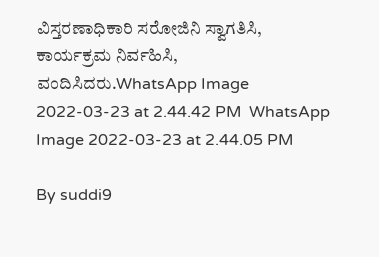ವಿಸ್ತರಣಾಧಿಕಾರಿ ಸರೋಜಿನಿ ಸ್ವಾಗತಿಸಿ, ಕಾರ್ಯಕ್ರಮ ನಿರ್ವಹಿಸಿ, ವಂದಿಸಿದರು.WhatsApp Image 2022-03-23 at 2.44.42 PM  WhatsApp Image 2022-03-23 at 2.44.05 PM

By suddi9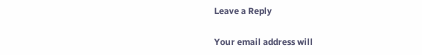Leave a Reply

Your email address will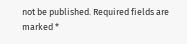not be published. Required fields are marked *